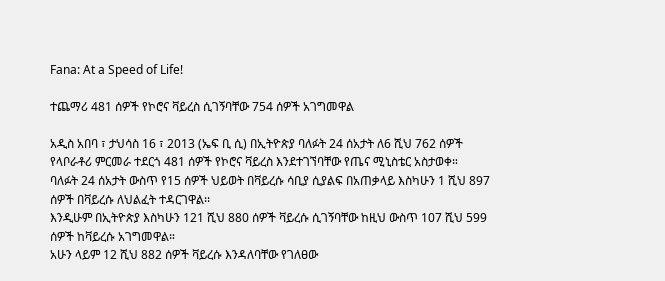Fana: At a Speed of Life!

ተጨማሪ 481 ሰዎች የኮሮና ቫይረስ ሲገኝባቸው 754 ሰዎች አገግመዋል

አዲስ አበባ ፣ ታህሳስ 16 ፣ 2013 (ኤፍ ቢ ሲ) በኢትዮጵያ ባለፉት 24 ሰአታት ለ6 ሺህ 762 ሰዎች የላቦራቶሪ ምርመራ ተደርጎ 481 ሰዎች የኮሮና ቫይረስ እንደተገኘባቸው የጤና ሚኒስቴር አስታወቀ።
ባለፉት 24 ሰአታት ውስጥ የ15 ሰዎች ህይወት በቫይረሱ ሳቢያ ሲያልፍ በአጠቃላይ እስካሁን 1 ሺህ 897 ሰዎች በቫይረሱ ለህልፈት ተዳርገዋል፡፡
እንዲሁም በኢትዮጵያ እስካሁን 121 ሺህ 880 ሰዎች ቫይረሱ ሲገኝባቸው ከዚህ ውስጥ 107 ሺህ 599 ሰዎች ከቫይረሱ አገግመዋል።
አሁን ላይም 12 ሺህ 882 ሰዎች ቫይረሱ እንዳለባቸው የገለፀው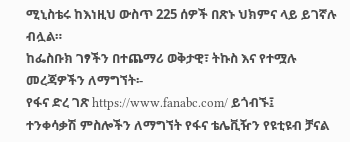ሚኒስቴሩ ከእነዚህ ውስጥ 225 ሰዎች በጽኑ ህክምና ላይ ይገኛሉ ብሏል።
ከፌስቡክ ገፃችን በተጨማሪ ወቅታዊ፣ ትኩስ እና የተሟሉ መረጃዎችን ለማግኘት፡-
የፋና ድረ ገጽ https://www.fanabc.com/ ይጎብኙ፤
ተንቀሳቃሽ ምስሎችን ለማግኘት የፋና ቴሌቪዥን የዩቲዩብ ቻናል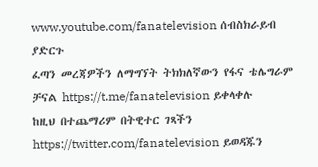www.youtube.com/fanatelevision ሰብስክራይብ ያድርጉ
ፈጣን መረጃዎችን ለማግኘት ትክክለኛውን የፋና ቴሌግራም ቻናል https://t.me/fanatelevision ይቀላቀሉ
ከዚህ በተጨማሪም በትዊተር ገጻችን https://twitter.com/fanatelevision ይወዳጁን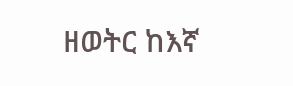ዘወትር ከእኛ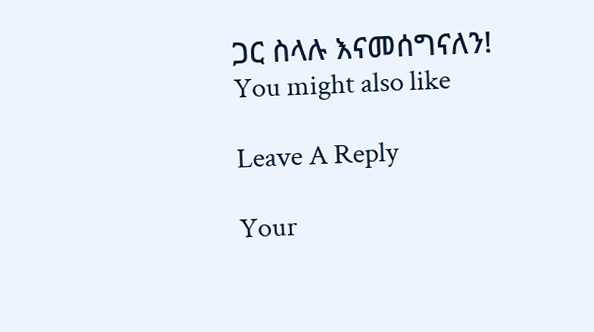ጋር ስላሉ እናመሰግናለን!
You might also like

Leave A Reply

Your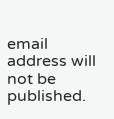email address will not be published.